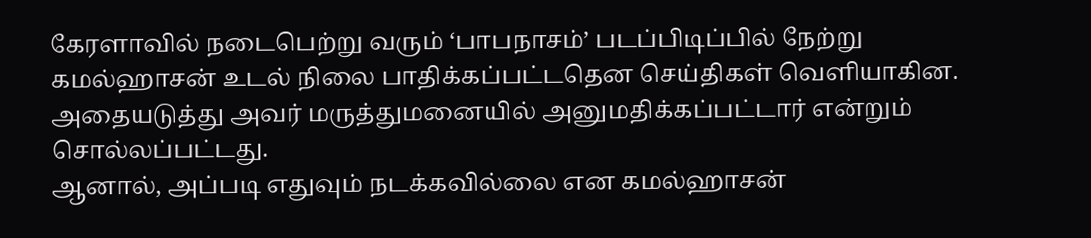கேரளாவில் நடைபெற்று வரும் ‘பாபநாசம்’ படப்பிடிப்பில் நேற்று கமல்ஹாசன் உடல் நிலை பாதிக்கப்பட்டதென செய்திகள் வெளியாகின. அதையடுத்து அவர் மருத்துமனையில் அனுமதிக்கப்பட்டார் என்றும் சொல்லப்பட்டது.
ஆனால், அப்படி எதுவும் நடக்கவில்லை என கமல்ஹாசன்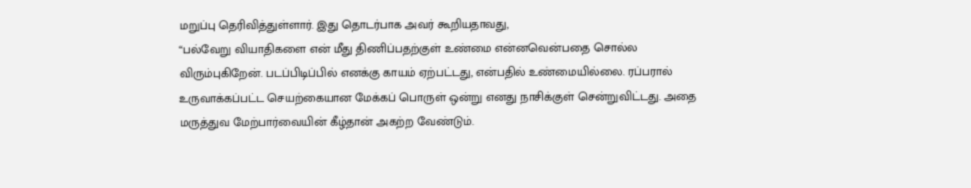மறுப்பு தெரிவித்துள்ளார். இது தொடர்பாக அவர் கூறியதாவது,
“பல்வேறு வியாதிகளை என் மீது திணிப்பதற்குள் உண்மை என்னவென்பதை சொல்ல விரும்புகிறேன். படப்பிடிப்பில் எனக்கு காயம் ஏற்பட்டது, என்பதில் உண்மையில்லை. ரப்பரால் உருவாக்கப்பட்ட செயற்கையான மேக்கப் பொருள் ஒன்று எனது நாசிக்குள் சென்றுவிட்டது. அதை மருத்துவ மேற்பார்வையின் கீழ்தான் அகற்ற வேண்டும்.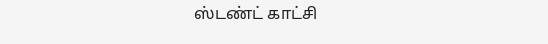ஸ்டண்ட் காட்சி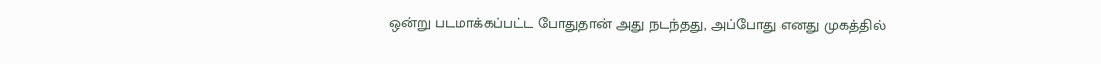ஒன்று படமாக்கப்பட்ட போதுதான் அது நடந்தது, அப்போது எனது முகத்தில்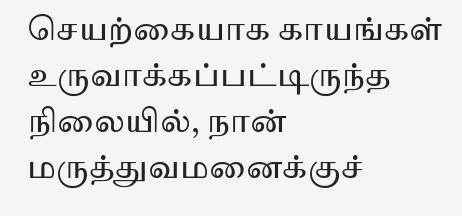செயற்கையாக காயங்கள் உருவாக்கப்பட்டிருந்த நிலையில், நான் மருத்துவமனைக்குச்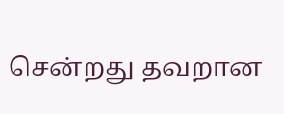சென்றது தவறான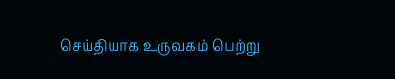செய்தியாக உருவகம் பெற்று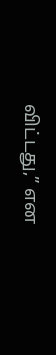விட்டது,” என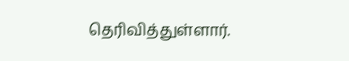தெரிவித்துள்ளார்.